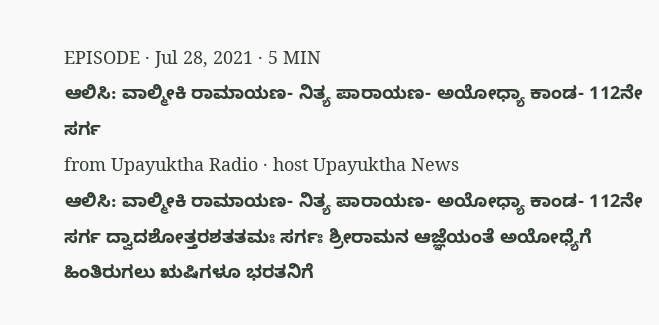EPISODE · Jul 28, 2021 · 5 MIN
ಆಲಿಸಿ: ವಾಲ್ಮೀಕಿ ರಾಮಾಯಣ- ನಿತ್ಯ ಪಾರಾಯಣ- ಅಯೋಧ್ಯಾ ಕಾಂಡ- 112ನೇ ಸರ್ಗ
from Upayuktha Radio · host Upayuktha News
ಆಲಿಸಿ: ವಾಲ್ಮೀಕಿ ರಾಮಾಯಣ- ನಿತ್ಯ ಪಾರಾಯಣ- ಅಯೋಧ್ಯಾ ಕಾಂಡ- 112ನೇ ಸರ್ಗ ದ್ವಾದಶೋತ್ತರಶತತಮಃ ಸರ್ಗಃ ಶ್ರೀರಾಮನ ಆಜ್ಞೆಯಂತೆ ಅಯೋಧ್ಯೆಗೆ ಹಿಂತಿರುಗಲು ಋಷಿಗಳೂ ಭರತನಿಗೆ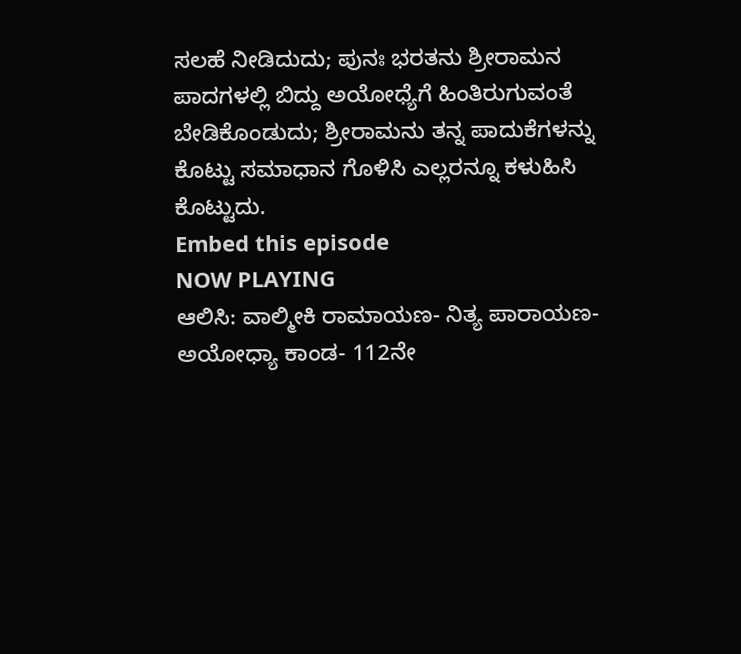ಸಲಹೆ ನೀಡಿದುದು; ಪುನಃ ಭರತನು ಶ್ರೀರಾಮನ ಪಾದಗಳಲ್ಲಿ ಬಿದ್ದು ಅಯೋಧ್ಯೆಗೆ ಹಿಂತಿರುಗುವಂತೆ ಬೇಡಿಕೊಂಡುದು; ಶ್ರೀರಾಮನು ತನ್ನ ಪಾದುಕೆಗಳನ್ನು ಕೊಟ್ಟು ಸಮಾಧಾನ ಗೊಳಿಸಿ ಎಲ್ಲರನ್ನೂ ಕಳುಹಿಸಿ ಕೊಟ್ಟುದು.
Embed this episode
NOW PLAYING
ಆಲಿಸಿ: ವಾಲ್ಮೀಕಿ ರಾಮಾಯಣ- ನಿತ್ಯ ಪಾರಾಯಣ- ಅಯೋಧ್ಯಾ ಕಾಂಡ- 112ನೇ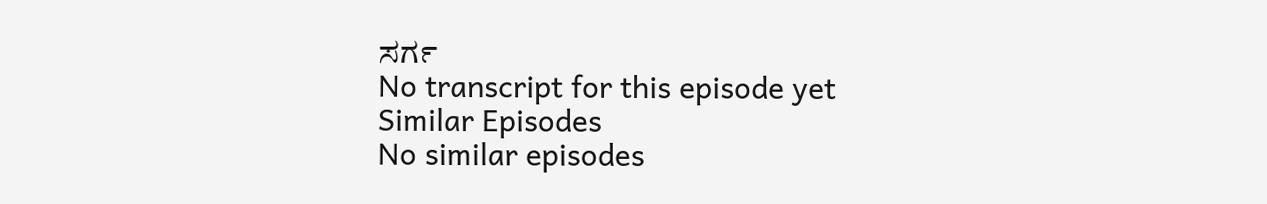ಸರ್ಗ
No transcript for this episode yet
Similar Episodes
No similar episodes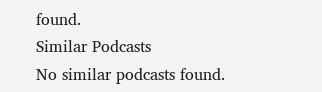found.
Similar Podcasts
No similar podcasts found.